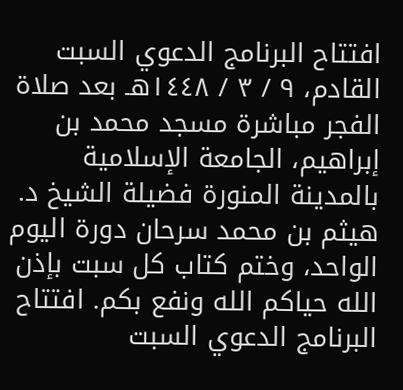افتتاح البرنامج الدعوي السبت القادم، ٩ / ٣ / ١٤٤٨هـ بعد صلاة الفجر مباشرة مسجد محمد بن إبراهيم، الجامعة الإسلامية بالمدينة المنورة فضيلة الشيخ د. هيثم بن محمد سرحان دورة اليوم الواحد، وختم كتاب كل سبت بإذن الله حياكم الله ونفع بكم. افتتاح البرنامج الدعوي السبت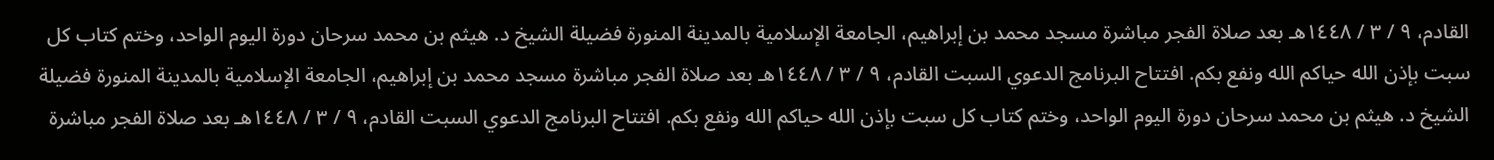القادم، ٩ / ٣ / ١٤٤٨هـ بعد صلاة الفجر مباشرة مسجد محمد بن إبراهيم، الجامعة الإسلامية بالمدينة المنورة فضيلة الشيخ د. هيثم بن محمد سرحان دورة اليوم الواحد، وختم كتاب كل سبت بإذن الله حياكم الله ونفع بكم. افتتاح البرنامج الدعوي السبت القادم، ٩ / ٣ / ١٤٤٨هـ بعد صلاة الفجر مباشرة مسجد محمد بن إبراهيم، الجامعة الإسلامية بالمدينة المنورة فضيلة الشيخ د. هيثم بن محمد سرحان دورة اليوم الواحد، وختم كتاب كل سبت بإذن الله حياكم الله ونفع بكم. افتتاح البرنامج الدعوي السبت القادم، ٩ / ٣ / ١٤٤٨هـ بعد صلاة الفجر مباشرة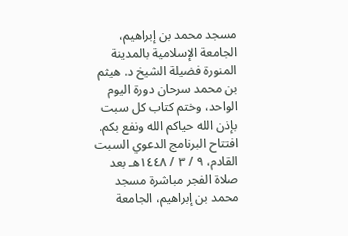مسجد محمد بن إبراهيم، الجامعة الإسلامية بالمدينة المنورة فضيلة الشيخ د. هيثم بن محمد سرحان دورة اليوم الواحد، وختم كتاب كل سبت بإذن الله حياكم الله ونفع بكم. افتتاح البرنامج الدعوي السبت القادم، ٩ / ٣ / ١٤٤٨هـ بعد صلاة الفجر مباشرة مسجد محمد بن إبراهيم، الجامعة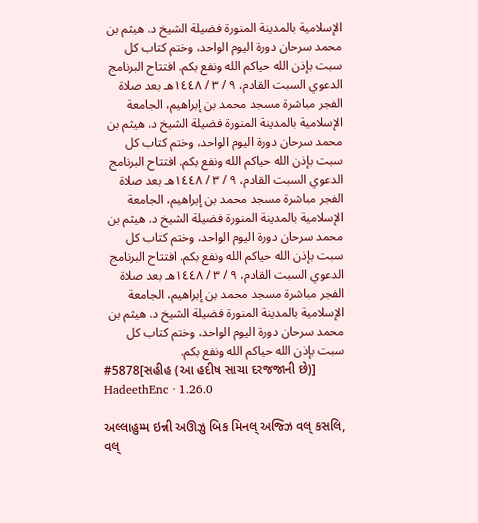الإسلامية بالمدينة المنورة فضيلة الشيخ د. هيثم بن محمد سرحان دورة اليوم الواحد، وختم كتاب كل سبت بإذن الله حياكم الله ونفع بكم. افتتاح البرنامج الدعوي السبت القادم، ٩ / ٣ / ١٤٤٨هـ بعد صلاة الفجر مباشرة مسجد محمد بن إبراهيم، الجامعة الإسلامية بالمدينة المنورة فضيلة الشيخ د. هيثم بن محمد سرحان دورة اليوم الواحد، وختم كتاب كل سبت بإذن الله حياكم الله ونفع بكم. افتتاح البرنامج الدعوي السبت القادم، ٩ / ٣ / ١٤٤٨هـ بعد صلاة الفجر مباشرة مسجد محمد بن إبراهيم، الجامعة الإسلامية بالمدينة المنورة فضيلة الشيخ د. هيثم بن محمد سرحان دورة اليوم الواحد، وختم كتاب كل سبت بإذن الله حياكم الله ونفع بكم. افتتاح البرنامج الدعوي السبت القادم، ٩ / ٣ / ١٤٤٨هـ بعد صلاة الفجر مباشرة مسجد محمد بن إبراهيم، الجامعة الإسلامية بالمدينة المنورة فضيلة الشيخ د. هيثم بن محمد سرحان دورة اليوم الواحد، وختم كتاب كل سبت بإذن الله حياكم الله ونفع بكم.
#5878[સહીહ (આ હદીષ સાચા દરજજાની છે)]
HadeethEnc · 1.26.0

અલ્લાહુમ્મ ઇન્ની અઊઝુ બિક મિનલ્ અજ્ઝિ વલ્ કસલિ, વલ્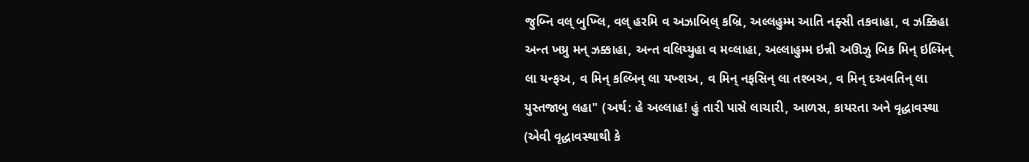જુબ્નિ વલ્ બુખ્લિ, વલ્ હરમિ વ અઝાબિલ્ કબ્રિ, અલ્લહુમ્મ આતિ નફ્સી તકવાહા, વ ઝક્કિહા અન્ત ખય્રુ મન્ ઝક્કાહા, અન્ત વલિય્યુહા વ મવ્લાહા, અલ્લાહુમ્મ ઇન્ની અઊઝુ બિક મિન્ ઇલ્મિન્ લા યન્ફઅ, વ મિન્ કલ્બિન્ લા યખ્શઅ, વ મિન્ નફસિન્ લા તશ્બઅ, વ મિન્ દઅવતિન્ લા યુસ્તજાબુ લહા" (અર્થ: હે અલ્લાહ! હું તારી પાસે લાચારી, આળસ, કાયરતા અને વૃદ્ધાવસ્થા (એવી વૃદ્ધાવસ્થાથી કે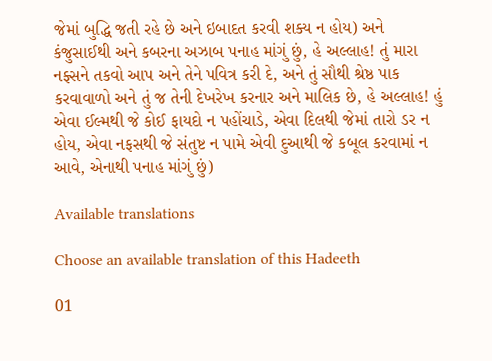જેમાં બુદ્ધિ જતી રહે છે અને ઇબાદત કરવી શક્ય ન હોય) અને કંજુસાઈથી અને કબરના અઝાબ પનાહ માંગું છું, હે અલ્લાહ! તું મારા નફ્સને તકવો આપ અને તેને પવિત્ર કરી દે, અને તું સૌથી શ્રેષ્ઠ પાક કરવાવાળો અને તું જ તેની દેખરેખ કરનાર અને માલિક છે, હે અલ્લાહ! હું એવા ઈલ્મથી જે કોઈ ફાયદો ન પહોંચાડે, એવા દિલથી જેમાં તારો ડર ન હોય, એવા નફસથી જે સંતુષ્ટ ન પામે એવી દુઆથી જે કબૂલ કરવામાં ન આવે, એનાથી પનાહ માંગું છું)

Available translations

Choose an available translation of this Hadeeth

01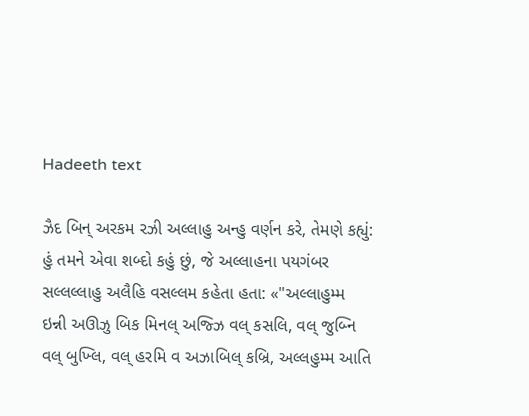Hadeeth text

ઝૈદ બિન્ અરકમ રઝી અલ્લાહુ અન્હુ વર્ણન કરે, તેમણે કહ્યું: હું તમને એવા શબ્દો કહું છું, જે અલ્લાહના પયગંબર સલ્લલ્લાહુ અલૈહિ વસલ્લમ કહેતા હતા: «"અલ્લાહુમ્મ ઇન્ની અઊઝુ બિક મિનલ્ અજ્ઝિ વલ્ કસલિ, વલ્ જુબ્નિ વલ્ બુખ્લિ, વલ્ હરમિ વ અઝાબિલ્ કબ્રિ, અલ્લહુમ્મ આતિ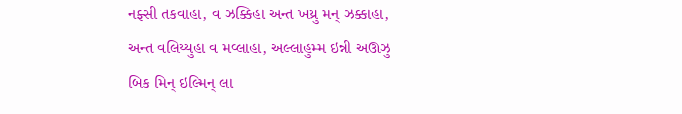નફ્સી તકવાહા, વ ઝક્કિહા અન્ત ખય્રુ મન્ ઝક્કાહા, અન્ત વલિય્યુહા વ મવ્લાહા, અલ્લાહુમ્મ ઇન્ની અઊઝુ બિક મિન્ ઇલ્મિન્ લા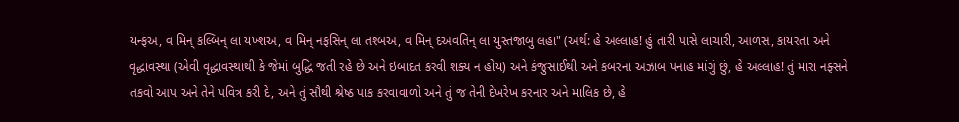યન્ફઅ, વ મિન્ કલ્બિન્ લા યખ્શઅ, વ મિન્ નફસિન્ લા તશ્બઅ, વ મિન્ દઅવતિન્ લા યુસ્તજાબુ લહા" (અર્થ: હે અલ્લાહ! હું તારી પાસે લાચારી, આળસ, કાયરતા અને વૃદ્ધાવસ્થા (એવી વૃદ્ધાવસ્થાથી કે જેમાં બુદ્ધિ જતી રહે છે અને ઇબાદત કરવી શક્ય ન હોય) અને કંજુસાઈથી અને કબરના અઝાબ પનાહ માંગું છું, હે અલ્લાહ! તું મારા નફ્સને તકવો આપ અને તેને પવિત્ર કરી દે, અને તું સૌથી શ્રેષ્ઠ પાક કરવાવાળો અને તું જ તેની દેખરેખ કરનાર અને માલિક છે, હે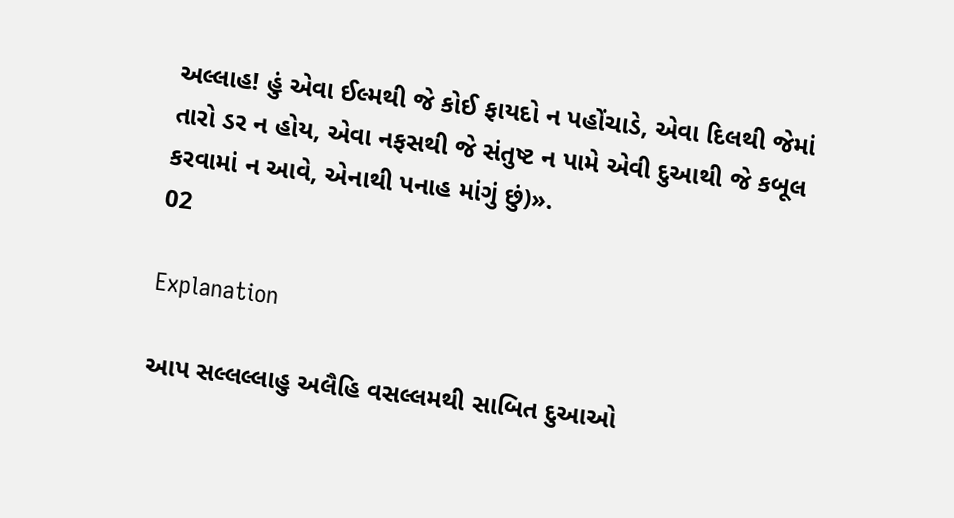અલ્લાહ! હું એવા ઈલ્મથી જે કોઈ ફાયદો ન પહોંચાડે, એવા દિલથી જેમાં તારો ડર ન હોય, એવા નફસથી જે સંતુષ્ટ ન પામે એવી દુઆથી જે કબૂલ કરવામાં ન આવે, એનાથી પનાહ માંગું છું)».
02

Explanation

આપ સલ્લલ્લાહુ અલૈહિ વસલ્લમથી સાબિત દુઆઓ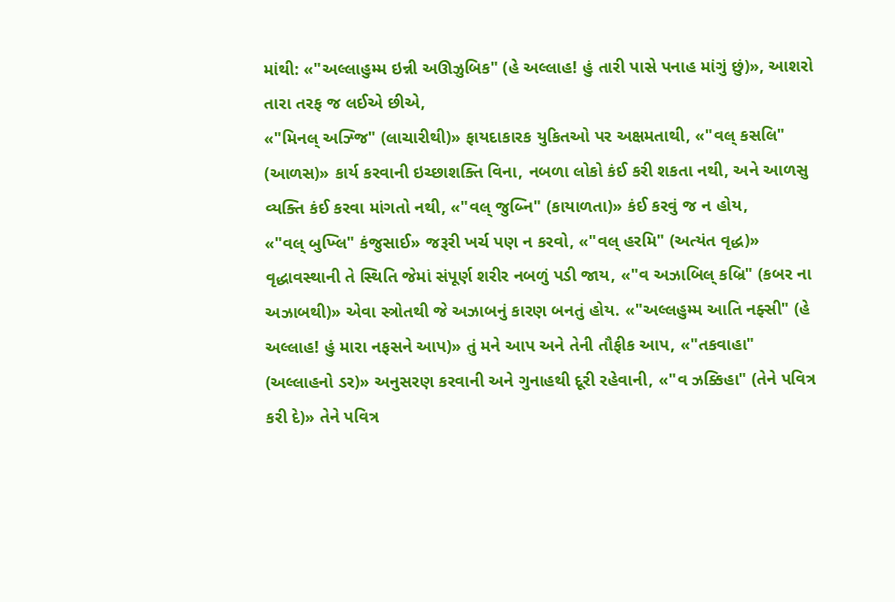માંથી: «"અલ્લાહુમ્મ ઇન્ની અઊઝુબિક" (હે અલ્લાહ! હું તારી પાસે પનાહ માંગું છું)», આશરો તારા તરફ જ લઈએ છીએ,
«"મિનલ્ અઝ્જિ" (લાચારીથી)» ફાયદાકારક યુકિતઓ પર અક્ષમતાથી, «"વલ્ કસલિ" (આળસ)» કાર્ય કરવાની ઇચ્છાશક્તિ વિના, નબળા લોકો કંઈ કરી શકતા નથી, અને આળસુ વ્યક્તિ કંઈ કરવા માંગતો નથી, «"વલ્ જુબ્નિ" (કાયાળતા)» કંઈ કરવું જ ન હોય,
«"વલ્ બુખ્લિ" કંજુસાઈ» જરૂરી ખર્ચ પણ ન કરવો, «"વલ્ હરમિ" (અત્યંત વૃદ્ધ)» વૃદ્ધાવસ્થાની તે સ્થિતિ જેમાં સંપૂર્ણ શરીર નબળું પડી જાય, «"વ અઝાબિલ્ કબ્રિ" (કબર ના અઝાબથી)» એવા સ્ત્રોતથી જે અઝાબનું કારણ બનતું હોય. «"અલ્લહુમ્મ આતિ નફ્સી" (હે અલ્લાહ! હું મારા નફસને આપ)» તું મને આપ અને તેની તૌફીક આપ, «"તકવાહા" (અલ્લાહનો ડર)» અનુસરણ કરવાની અને ગુનાહથી દૂરી રહેવાની, «"વ ઝક્કિહા" (તેને પવિત્ર કરી દે)» તેને પવિત્ર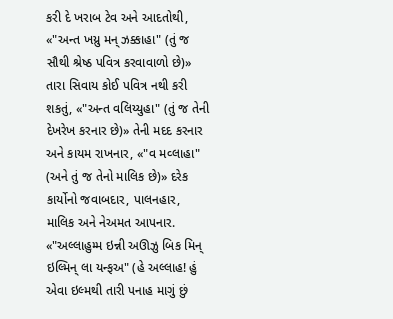કરી દે ખરાબ ટેવ અને આદતોથી, «"અન્ત ખય્રુ મન્ ઝક્કાહા" (તું જ સૌથી શ્રેષ્ઠ પવિત્ર કરવાવાળો છે)» તારા સિવાય કોઈ પવિત્ર નથી કરી શકતું, «"અન્ત વલિય્યુહા" (તું જ તેની દેખરેખ કરનાર છે)» તેની મદદ કરનાર અને કાયમ રાખનાર, «"વ મવ્લાહા" (અને તું જ તેનો માલિક છે)» દરેક કાર્યોનો જવાબદાર, પાલનહાર, માલિક અને નેઅમત આપનાર. «"અલ્લાહુમ્મ ઇન્ની અઊઝુ બિક મિન્ ઇલ્મિન્ લા યન્ફઅ" (હે અલ્લાહ! હું એવા ઇલ્મથી તારી પનાહ માગું છું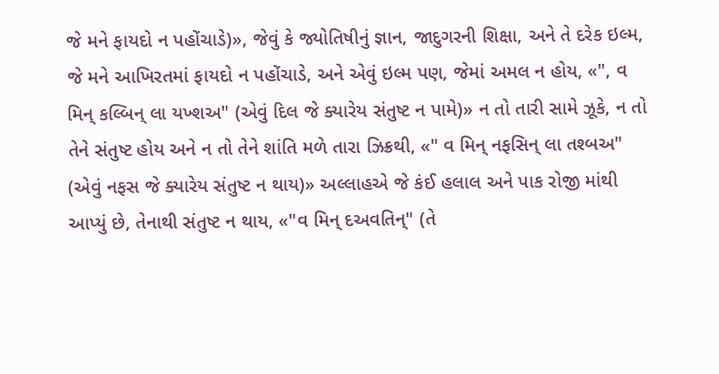જે મને ફાયદો ન પહોંચાડે)», જેવું કે જ્યોતિષીનું જ્ઞાન, જાદુગરની શિક્ષા, અને તે દરેક ઇલ્મ, જે મને આખિરતમાં ફાયદો ન પહોંચાડે, અને એવું ઇલ્મ પણ, જેમાં અમલ ન હોય, «", વ મિન્ કલ્બિન્ લા યખ્શઅ" (એવું દિલ જે ક્યારેય સંતુષ્ટ ન પામે)» ન તો તારી સામે ઝૂકે, ન તો તેને સંતુષ્ટ હોય અને ન તો તેને શાંતિ મળે તારા ઝિક્રથી, «" વ મિન્ નફસિન્ લા તશ્બઅ" (એવું નફસ જે ક્યારેય સંતુષ્ટ ન થાય)» અલ્લાહએ જે કંઈ હલાલ અને પાક રોજી માંથી આપ્યું છે, તેનાથી સંતુષ્ટ ન થાય, «"વ મિન્ દઅવતિન્" (તે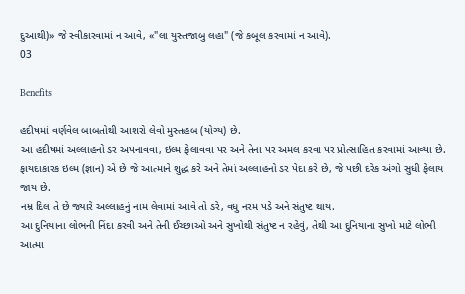દુઆથી)» જે સ્વીકારવામાં ન આવે, «"લા યુસ્તજાબુ લહા" (જે કબૂલ કરવામાં ન આવે).
03

Benefits

હદીષમાં વર્ણવેલ બાબતોથી આશરો લેવો મુસ્તહબ (યોગ્ય) છે.
આ હદીષમાં અલ્લાહનો ડર અપનાવવા, ઇલ્મ ફેલાવવા પર અને તેના પર અમલ કરવા પર પ્રોત્સાહિત કરવામાં આવ્યા છે.
ફાયદાકારક ઇલ્મ (જ્ઞાન) એ છે જે આત્માને શુદ્ધ કરે અને તેમાં અલ્લાહનો ડર પેદા કરે છે, જે પછી દરેક અંગો સુધી ફેલાય જાય છે.
નમ્ર દિલ તે છે જ્યારે અલ્લાહનું નામ લેવામાં આવે તો ડરે, વધુ નરમ પડે અને સંતુષ્ટ થાય.
આ દુનિયાના લોભની નિંદા કરવી અને તેની ઈચ્છાઓ અને સુખોથી સંતુષ્ટ ન રહેવું, તેથી આ દુનિયાના સુખો માટે લોભી આત્મા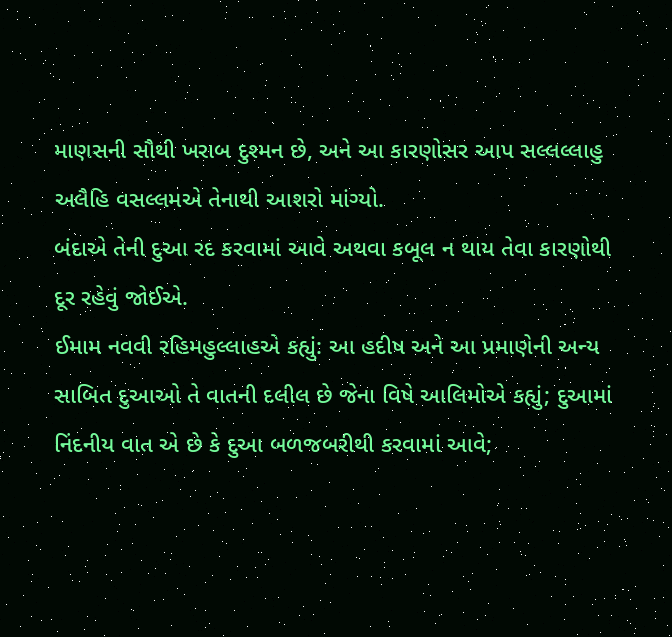માણસની સૌથી ખરાબ દુશ્મન છે, અને આ કારણોસર આપ સલ્લલ્લાહુ અલૈહિ વસલ્લમએ તેનાથી આશરો માંગ્યો.
બંદાએ તેની દુઆ રદ કરવામાં આવે અથવા કબૂલ ન થાય તેવા કારણોથી દૂર રહેવું જોઈએ.
ઈમામ નવવી રહિમહુલ્લાહએ કહ્યું: આ હદીષ અને આ પ્રમાણેની અન્ય સાબિત દુઆઓ તે વાતની દલીલ છે જેના વિષે આલિમોએ કહ્યું; દુઆમાં નિંદનીય વાત એ છે કે દુઆ બળજબરીથી કરવામાં આવે;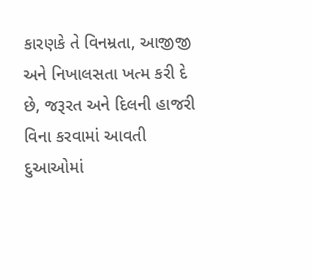કારણકે તે વિનમ્રતા, આજીજી અને નિખાલસતા ખત્મ કરી દે છે, જરૂરત અને દિલની હાજરી વિના કરવામાં આવતી દુઆઓમાં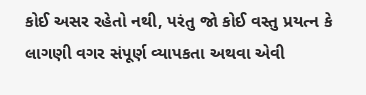કોઈ અસર રહેતો નથી, પરંતુ જો કોઈ વસ્તુ પ્રયત્ન કે લાગણી વગર સંપૂર્ણ વ્યાપકતા અથવા એવી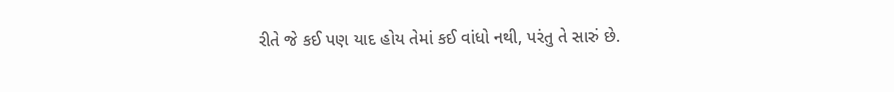રીતે જે કઈ પણ યાદ હોય તેમાં કઈ વાંધો નથી, પરંતુ તે સારું છે.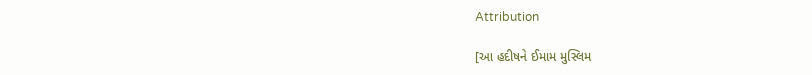Attribution

[આ હદીષને ઈમામ મુસ્લિમ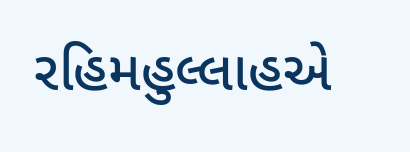રહિમહુલ્લાહએ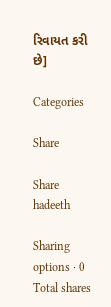રિવાયત કરી છે]

Categories

Share

Share hadeeth

Sharing options · 0 Total shares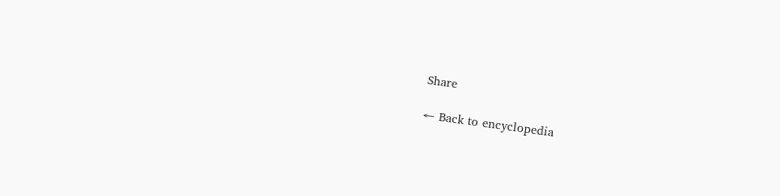Share

← Back to encyclopedia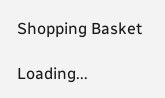Shopping Basket

Loading...